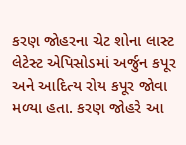કરણ જોહરના ચેટ શોના લાસ્ટ લેટેસ્ટ એપિસોડમાં અર્જુન કપૂર અને આદિત્ય રોય કપૂર જોવા મળ્યા હતા. કરણ જોહરે આ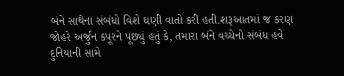બંને સાથેના સંબંધો વિશે ઘણી વાતો કરી હતી.શરૂઆતમાં જ કરણ જોહરે અર્જુન કપૂરને પૂછ્યું હતું કે, તમારા બંને વચ્ચેનો સંબંધ હવે દુનિયાની સામે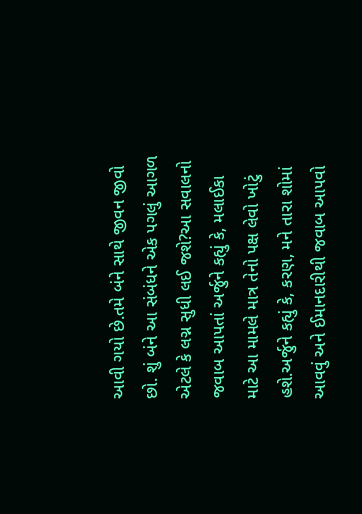આવી ગયો છે.તમે બંને સાથે જીવન જીવો છો. શું બંને આ સંબંધને એક પગલું આગળ એટલે કે લગ્ન સુધી લઈ જશે?આ સવાલનો જવાબ આપતાં અર્જુને કહ્યું કે, મલાઈકા માટે આ મામલે માત્ર તેનો પક્ષ લેવો ખોટું હશે.અર્જુને કહ્યું કે, કરણ, મને તારા શોમાં આવવું અને ઈમાનદારીથી જવાબ આપવો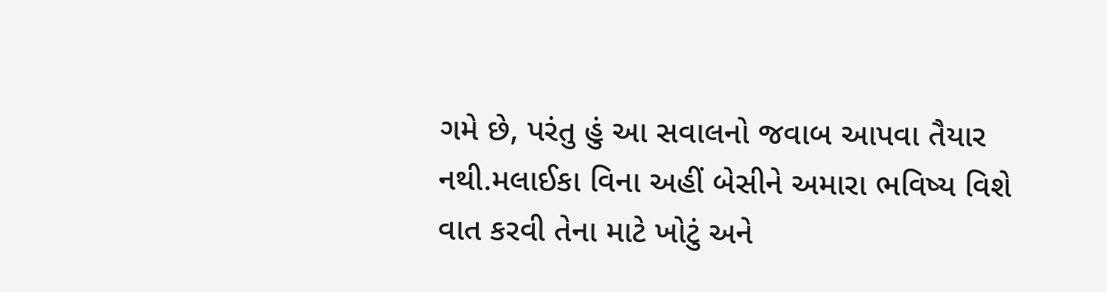ગમે છે, પરંતુ હું આ સવાલનો જવાબ આપવા તૈયાર નથી.મલાઈકા વિના અહીં બેસીને અમારા ભવિષ્ય વિશે વાત કરવી તેના માટે ખોટું અને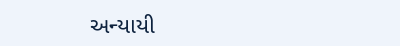અન્યાયી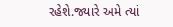રહેશે.જ્યારે અમે ત્યાં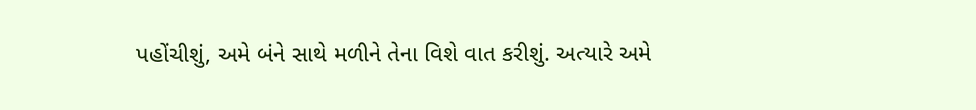પહોંચીશું, અમે બંને સાથે મળીને તેના વિશે વાત કરીશું. અત્યારે અમે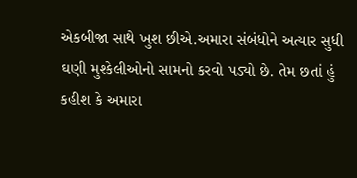એકબીજા સાથે ખુશ છીએ.અમારા સંબંધોને અત્યાર સુધી ઘણી મુશ્કેલીઓનો સામનો કરવો પડ્યો છે. તેમ છતાં હું કહીશ કે અમારા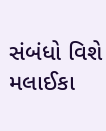સંબંધો વિશે મલાઈકા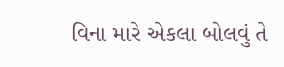વિના મારે એકલા બોલવું તે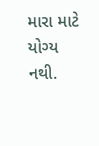મારા માટે યોગ્ય નથી.